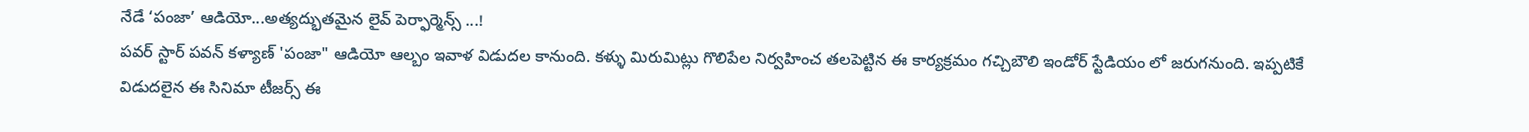నేడే ‘పంజా’ ఆడియో...అత్యద్భుతమైన లైవ్ పెర్ఫార్మెన్స్ ...!
పవర్ స్టార్ పవన్ కళ్యాణ్ 'పంజా" ఆడియో ఆల్బం ఇవాళ విడుదల కానుంది. కళ్ళు మిరుమిట్లు గొలిపేల నిర్వహించ తలపెట్టిన ఈ కార్యక్రమం గచ్చిబౌలి ఇండోర్ స్టేడియం లో జరుగనుంది. ఇప్పటికే విడుదలైన ఈ సినిమా టీజర్స్ ఈ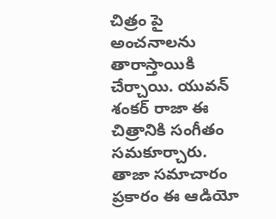చిత్రం పై అంచనాలను తారాస్తాయికి చేర్చాయి. యువన్ శంకర్ రాజా ఈ చిత్రానికి సంగీతం సమకూర్చారు. తాజా సమాచారం ప్రకారం ఈ ఆడియో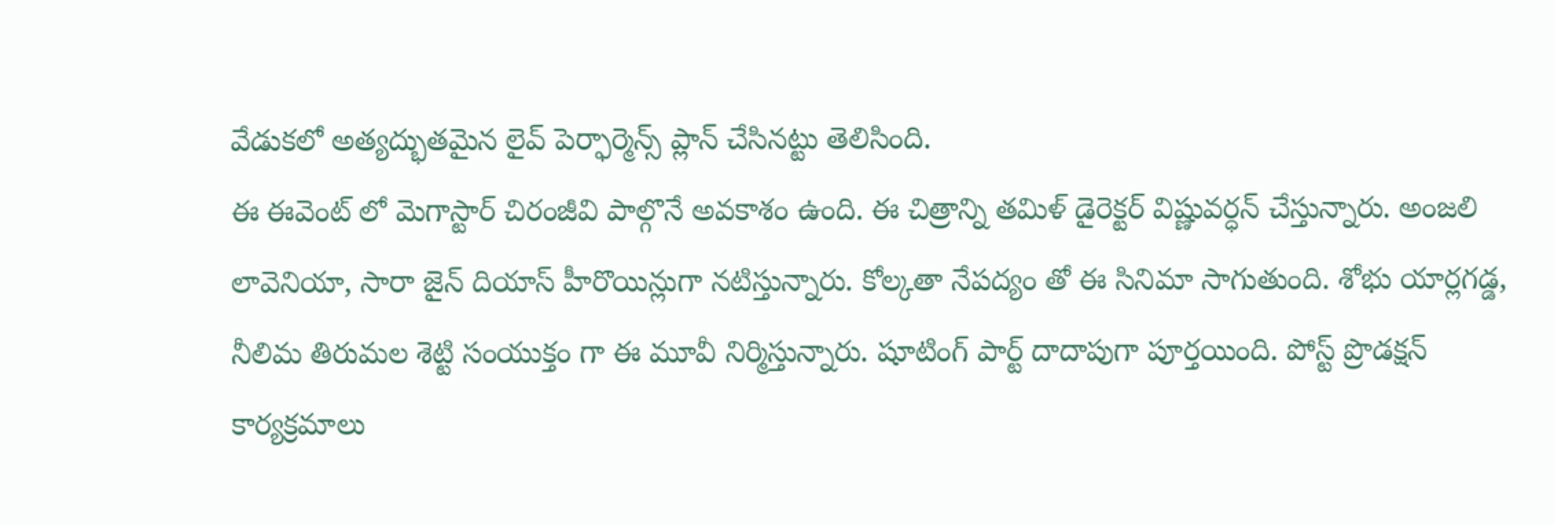వేడుకలో అత్యద్భుతమైన లైవ్ పెర్ఫార్మెన్స్ ప్లాన్ చేసినట్టు తెలిసింది.
ఈ ఈవెంట్ లో మెగాస్టార్ చిరంజీవి పాల్గొనే అవకాశం ఉంది. ఈ చిత్రాన్ని తమిళ్ డైరెక్టర్ విష్ణువర్ధన్ చేస్తున్నారు. అంజలి లావెనియా, సారా జైన్ దియాస్ హీరొయిన్లుగా నటిస్తున్నారు. కోల్కతా నేపద్యం తో ఈ సినిమా సాగుతుంది. శోభు యార్లగడ్డ, నీలిమ తిరుమల శెట్టి సంయుక్తం గా ఈ మూవీ నిర్మిస్తున్నారు. షూటింగ్ పార్ట్ దాదాపుగా పూర్తయింది. పోస్ట్ ప్రొడక్షన్ కార్యక్రమాలు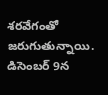శరవేగంతో జరుగుతున్నాయి. డిసెంబర్ 9న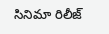సినిమా రిలీజ్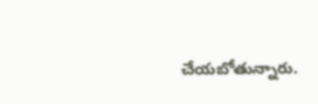చేయబోతున్నారు.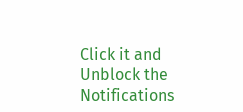Click it and Unblock the Notifications